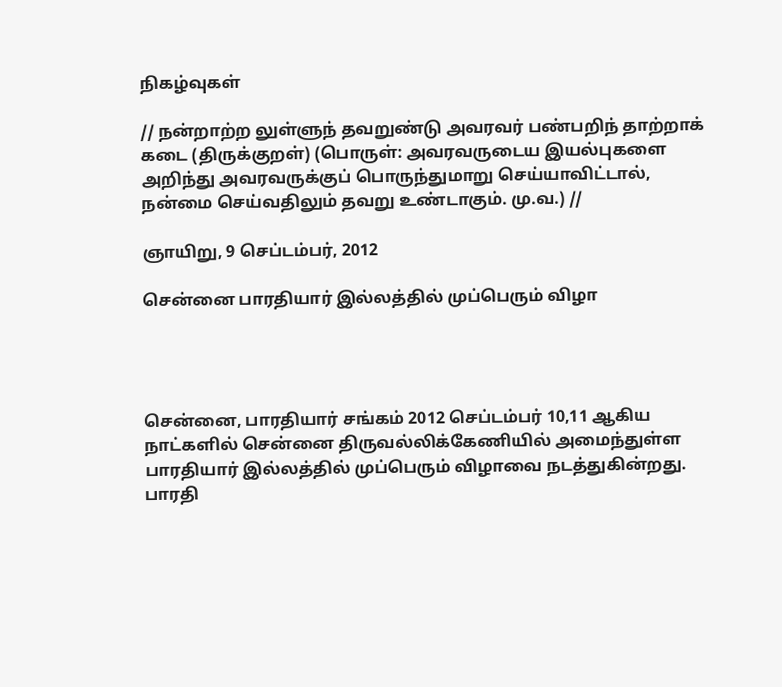நிகழ்வுகள்

// நன்றாற்ற லுள்ளுந் தவறுண்டு அவரவர் பண்பறிந் தாற்றாக் கடை (திருக்குறள்) (பொருள்: அவரவருடைய இயல்புகளை அறிந்து அவரவருக்குப் பொருந்துமாறு செய்யாவிட்டால், நன்மை செய்வதிலும் தவறு உண்டாகும். மு.வ.) //

ஞாயிறு, 9 செப்டம்பர், 2012

சென்னை பாரதியார் இல்லத்தில் முப்பெரும் விழா




சென்னை, பாரதியார் சங்கம் 2012 செப்டம்பர் 10,11 ஆகிய நாட்களில் சென்னை திருவல்லிக்கேணியில் அமைந்துள்ள பாரதியார் இல்லத்தில் முப்பெரும் விழாவை நடத்துகின்றது. பாரதி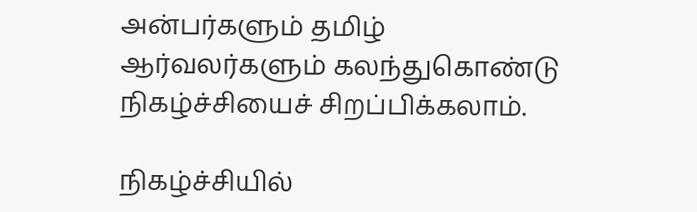அன்பர்களும் தமிழ் ஆர்வலர்களும் கலந்துகொண்டு நிகழ்ச்சியைச் சிறப்பிக்கலாம்.

நிகழ்ச்சியில்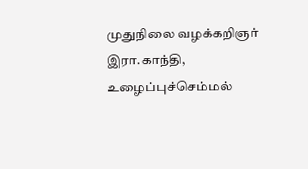முதுநிலை வழக்கறிஞர் இரா.காந்தி, உழைப்புச்செம்மல்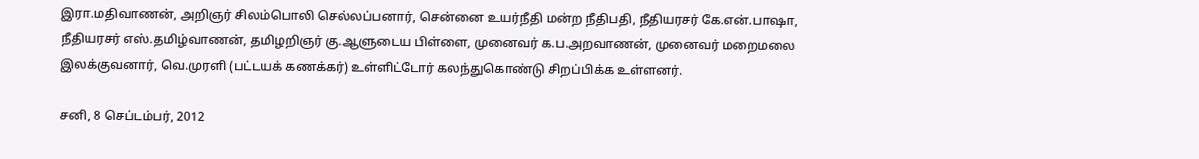இரா.மதிவாணன், அறிஞர் சிலம்பொலி செல்லப்பனார், சென்னை உயர்நீதி மன்ற நீதிபதி, நீதியரசர் கே.என்.பாஷா, நீதியரசர் எஸ்.தமிழ்வாணன், தமிழறிஞர் கு.ஆளுடைய பிள்ளை, முனைவர் க.ப.அறவாணன், முனைவர் மறைமலை இலக்குவனார், வெ.முரளி (பட்டயக் கணக்கர்) உள்ளிட்டோர் கலந்துகொண்டு சிறப்பிக்க உள்ளனர்.

சனி, 8 செப்டம்பர், 2012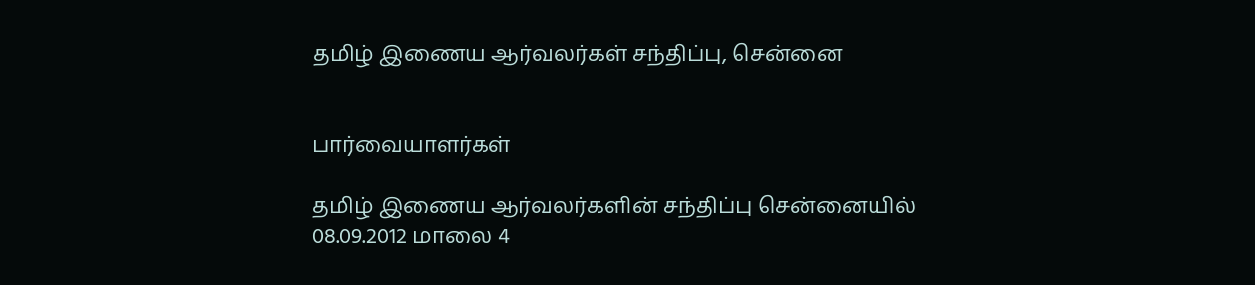தமிழ் இணைய ஆர்வலர்கள் சந்திப்பு, சென்னை


பார்வையாளர்கள்

தமிழ் இணைய ஆர்வலர்களின் சந்திப்பு சென்னையில் 08.09.2012 மாலை 4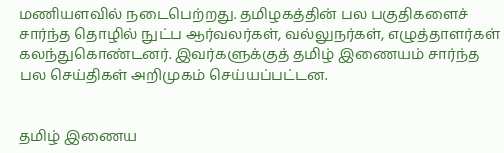மணியளவில் நடைபெற்றது. தமிழகத்தின் பல பகுதிகளைச் சார்ந்த தொழில் நுட்ப ஆர்வலர்கள், வல்லுநர்கள், எழுத்தாளர்கள் கலந்துகொண்டனர். இவர்களுக்குத் தமிழ் இணையம் சார்ந்த பல செய்திகள் அறிமுகம் செய்யப்பட்டன.


தமிழ் இணைய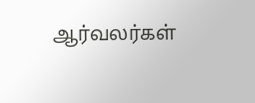ஆர்வலர்கள்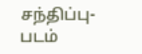சந்திப்பு- படம்